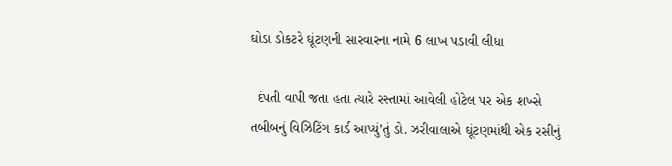ઘોડા ડોકટરે ઘૂંટણની સારવારના નામે 6 લાખ પડાવી લીધા

  દંપતી વાપી જતા હતા ત્યારે રસ્તામાં આવેલી હોટેલ પર એક શખ્સે તબીબનું વિઝિટિંગ કાર્ડ આપ્યું’તું ડો. ઝરીવાલાએ ઘૂંટણમાંથી એક રસીનું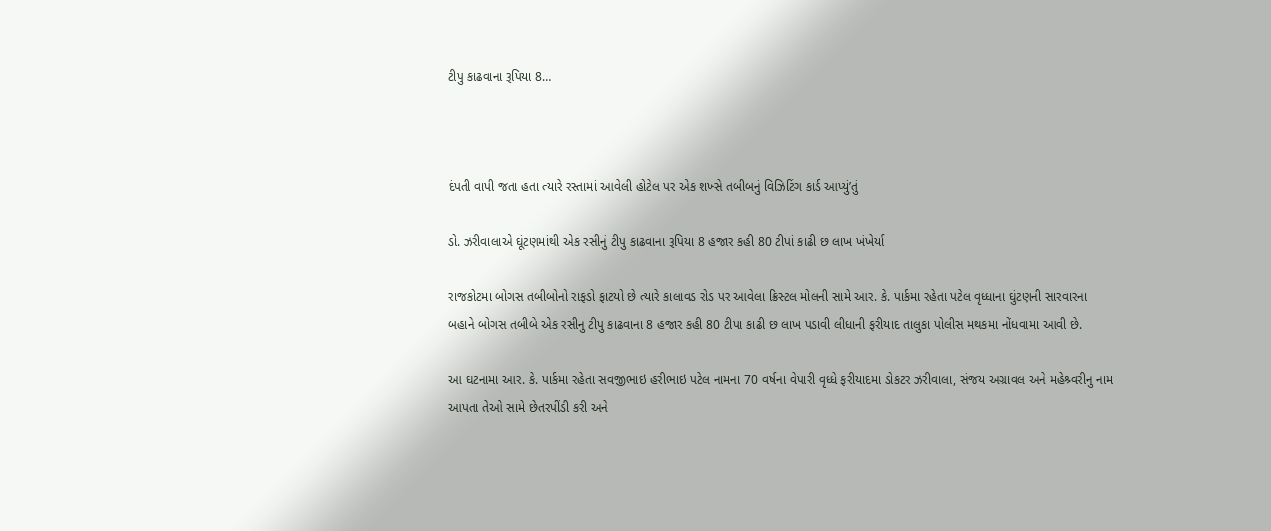ટીપુ કાઢવાના રૂપિયા 8…



દંપતી વાપી જતા હતા ત્યારે રસ્તામાં આવેલી હોટેલ પર એક શખ્સે તબીબનું વિઝિટિંગ કાર્ડ આપ્યું’તું

ડો. ઝરીવાલાએ ઘૂંટણમાંથી એક રસીનું ટીપુ કાઢવાના રૂપિયા 8 હજાર કહી 80 ટીપાં કાઢી છ લાખ ખંખેર્યા

રાજકોટમા બોગસ તબીબોનો રાફડો ફાટયો છે ત્યારે કાલાવડ રોડ પર આવેલા ક્રિસ્ટલ મોલની સામે આર. કે. પાર્કમા રહેતા પટેલ વૃધ્ધાના ઘુંટણની સારવારના બહાને બોગસ તબીબે એક રસીનુ ટીપુ કાઢવાના 8 હજાર કહી 80 ટીપા કાઢી છ લાખ પડાવી લીધાની ફરીયાદ તાલુકા પોલીસ મથકમા નોંધવામા આવી છે.

આ ઘટનામા આર. કે. પાર્કમા રહેતા સવજીભાઇ હરીભાઇ પટેલ નામના 70 વર્ષના વેપારી વૃધ્ધે ફરીયાદમા ડોકટર ઝરીવાલા, સંજય અગ્રાવલ અને મહેશ્ર્વરીનુ નામ આપતા તેઓ સામે છેતરપીંડી કરી અને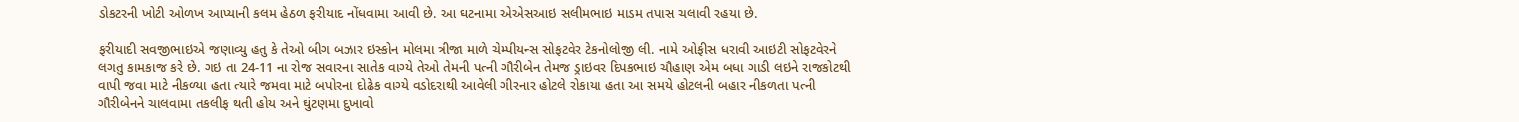ડોકટરની ખોટી ઓળખ આપ્યાની કલમ હેઠળ ફરીયાદ નોંધવામા આવી છે. આ ઘટનામા એએસઆઇ સલીમભાઇ માડમ તપાસ ચલાવી રહયા છે.

ફરીયાદી સવજીભાઇએ જણાવ્યુ હતુ કે તેઓ બીગ બઝાર ઇસ્કોન મોલમા ત્રીજા માળે ચેમ્પીયન્સ સોફટવેર ટેકનોલોજી લી. નામે ઓફીસ ધરાવી આઇટી સોફટવેરને લગતુ કામકાજ કરે છે. ગઇ તા 24-11 ના રોજ સવારના સાતેક વાગ્યે તેઓ તેમની પત્ની ગૌરીબેન તેમજ ડ્રાઇવર દિપકભાઇ ચૌહાણ એમ બધા ગાડી લઇને રાજકોટથી વાપી જવા માટે નીકળ્યા હતા ત્યારે જમવા માટે બપોરના દોઢેક વાગ્યે વડોદરાથી આવેલી ગીરનાર હોટલે રોકાયા હતા આ સમયે હોટલની બહાર નીકળતા પત્ની ગૌરીબેનને ચાલવામા તકલીફ થતી હોય અને ઘુંટણમા દુખાવો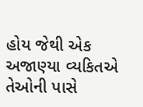હોય જેથી એક અજાણ્યા વ્યકિતએ તેઓની પાસે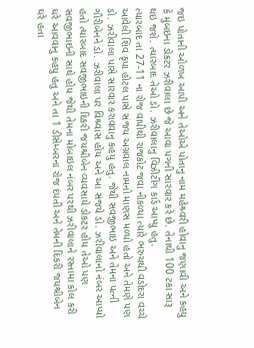જઇ પોતાની ઓળખ આપી અને તેઓએ પોતાનુ નામ મહેશ્ર્વરી હોવાનુ જણાવી અને કહયુ કે મુંબઇના ડોકટર ઝરીવાલા છે જે આવા પગની સારવાર કરે છે. તેનાથી 100 ટકા સારૂ થઇ જશે. ત્યારબાદ તેઓ ડો. ઝરીવાલાનુ વિઝીટીંગ કાર્ડ આપ્યુ હતુ.
ત્યારબાદ તા 27-11 ના રોજ વાપીથી રાજકોટ જવા નીકળ્યા ત્યારે ભરુચથી વડોદરા વચ્ચે આવેલી શિવ કૃપા હોટલ પાસે સંજય અગ્રવાલ નામનો માણસ મળ્યો હતો અને તેમણે પણ ડો. ઝરીવાલા પાસે સારવાર કરાવવાનુ કહયુ હતુ. જેથી સવજીભાઇ અને તેમના પત્ની ગૌરીબેનને ડો. ઝરીવાલા પર વિશ્ર્વાસ હોય અને આ સંજયે ડો. ઝરીવાલાનો નંબર આપ્યો હતો ત્યારબાદ સવજીભાઇની દિકરી જયશ્રીબેન વ્યવસાયે ડોકટર હોય તેઓ પણ સવજીભાઇની સાથે હોય જેથી તેમના મોબાઇલ નંબર પરથી ઝરીવાલાને રસ્તામા કોલ કરી ઘરે આવવાનુ કહયુ હતુ અને તા 1 ડીસેમ્બરના રોજ દંપતી અને તેમની દિકરી જયશ્રીબેન ઘરે હતા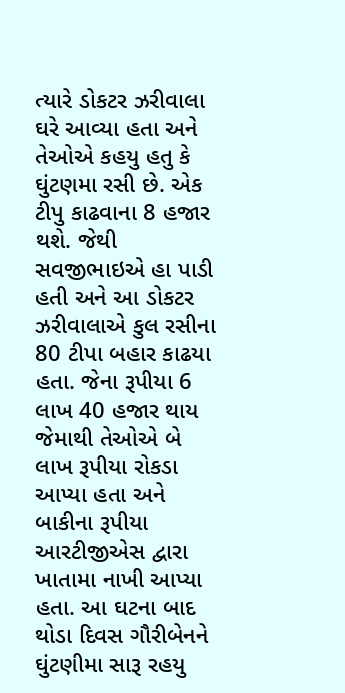ત્યારે ડોકટર ઝરીવાલા ઘરે આવ્યા હતા અને તેઓએ કહયુ હતુ કે ઘુંટણમા રસી છે. એક ટીપુ કાઢવાના 8 હજાર થશે. જેથી સવજીભાઇએ હા પાડી હતી અને આ ડોકટર ઝરીવાલાએ કુલ રસીના 80 ટીપા બહાર કાઢયા હતા. જેના રૂપીયા 6 લાખ 40 હજાર થાય જેમાથી તેઓએ બે લાખ રૂપીયા રોકડા આપ્યા હતા અને બાકીના રૂપીયા આરટીજીએસ દ્વારા ખાતામા નાખી આપ્યા હતા. આ ઘટના બાદ થોડા દિવસ ગૌરીબેનને ઘુંટણીમા સારૂ રહયુ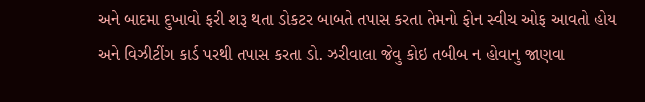અને બાદમા દુખાવો ફરી શરૂ થતા ડોકટર બાબતે તપાસ કરતા તેમનો ફોન સ્વીચ ઓફ આવતો હોય અને વિઝીટીંગ કાર્ડ પરથી તપાસ કરતા ડો. ઝરીવાલા જેવુ કોઇ તબીબ ન હોવાનુ જાણવા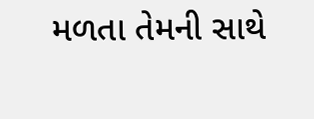મળતા તેમની સાથે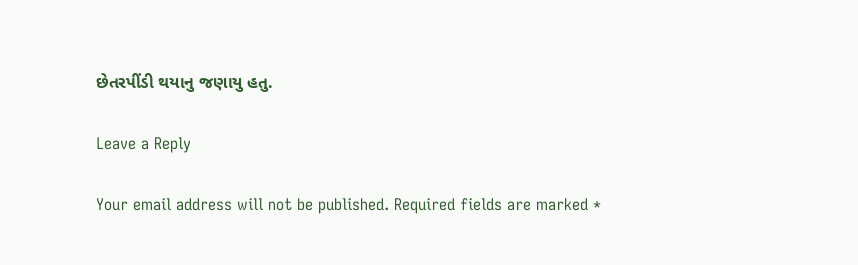છેતરપીંડી થયાનુ જણાયુ હતુ.

Leave a Reply

Your email address will not be published. Required fields are marked *